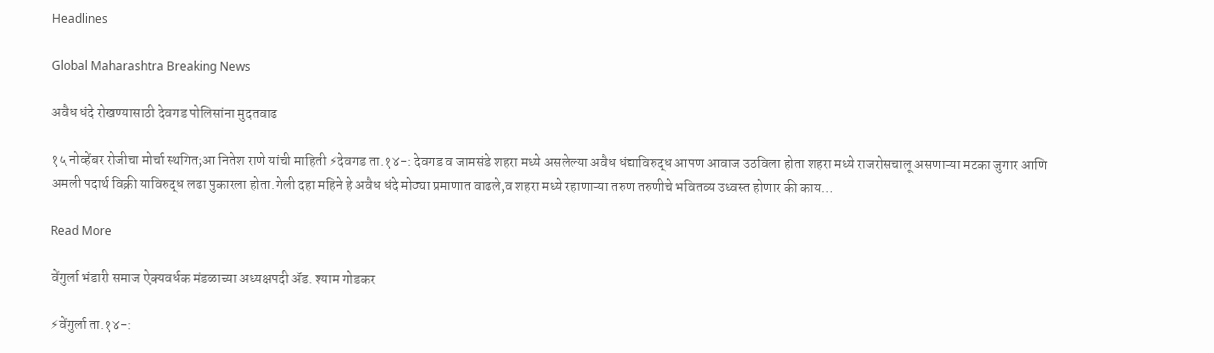Headlines

Global Maharashtra Breaking News

अवैध धंदे रोखण्यासाठी देवगड पोलिसांना मुदतवाढ

१५ नोव्हेंबर रोजीचा मोर्चा स्थगित;आ नितेश राणे यांची माहिती ⚡देवगड ता.१४-: देवगड व जामसंडे शहरा मध्ये असलेल्या अवैध धंद्याविरुद्ध आपण आवाज उठविला होता शहरा मध्ये राजरोसचालू असणाऱ्या मटका जुगार आणि अमली पदार्थ विक्री याविरुद्ध लढा पुकारला होता.गेली दहा महिने हे अवैध धंदे मोठ्या प्रमाणात वाढले,व शहरा मध्ये रहाणाऱ्या तरुण तरुणीचे भवितव्य उध्वस्त होणार की काय…

Read More

वेंगुर्ला भंडारी समाज ऐक्यवर्धक मंडळाच्या अध्यक्षपदी ॲड. श्याम गोडकर

⚡वेंगुर्ला ता.१४-: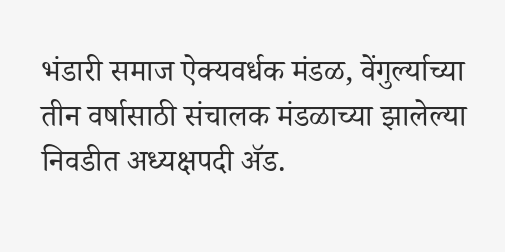भंडारी समाज ऐक्यवर्धक मंडळ, वेंगुर्ल्याच्या तीन वर्षासाठी संचालक मंडळाच्या झालेल्या निवडीत अध्यक्षपदी ॲड.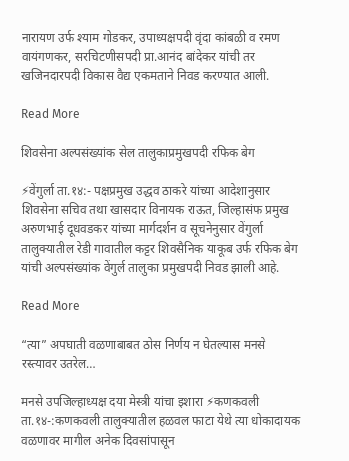नारायण उर्फ श्याम गोडकर, उपाध्यक्षपदी वृंदा कांबळी व रमण वायंगणकर, सरचिटणीसपदी प्रा.आनंद बांदेकर यांची तर खजिनदारपदी विकास वैद्य एकमताने निवड करण्यात आली.

Read More

शिवसेना अल्पसंख्यांक सेल तालुकाप्रमुखपदी रफिक बेग

⚡वेंगुर्ला ता.१४:- पक्षप्रमुख उद्धव ठाकरे यांच्या आदेशानुसार शिवसेना सचिव तथा खासदार विनायक राऊत, जिल्हासंफ प्रमुख अरुणभाई दूधवडकर यांच्या मार्गदर्शन व सूचनेनुसार वेंगुर्ला तालुक्यातील रेडी गावातील कट्टर शिवसैनिक याकूब उर्फ रफिक बेग यांची अल्पसंख्यांक वेंगुर्ल तालुका प्रमुखपदी निवड झाली आहे.

Read More

“त्या” अपघाती वळणाबाबत ठोस निर्णय न घेतल्यास मनसे रस्त्यावर उतरेल…

मनसे उपजिल्हाध्यक्ष दया मेस्त्री यांचा इशारा ⚡कणकवली ता.१४-:कणकवली तालुक्यातील हळवल फाटा येथे त्या धोकादायक वळणावर मागील अनेक दिवसांपासून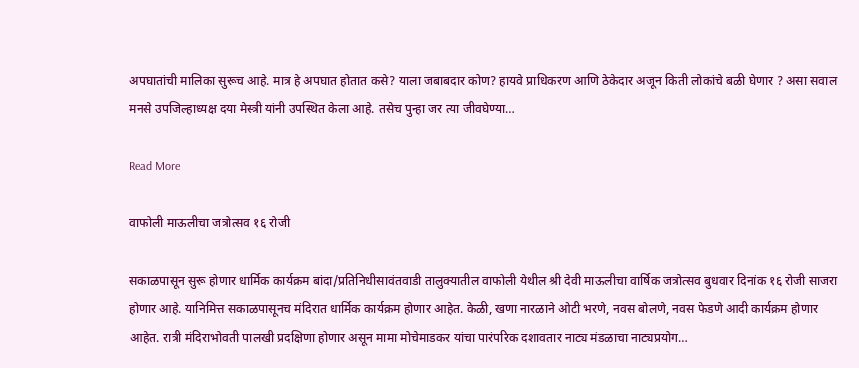अपघातांची मालिका सुरूच आहे. मात्र हे अपघात होतात कसे? याला जबाबदार कोण? हायवे प्राधिकरण आणि ठेकेदार अजून किती लोकांचे बळी घेणार ? असा सवाल मनसे उपजिल्हाध्यक्ष दया मेस्त्री यांनी उपस्थित केला आहे. तसेच पुन्हा जर त्या जीवघेण्या…

Read More

वाफोली माऊलीचा जत्रोत्सव १६ रोजी

सकाळपासून सुरू होणार धार्मिक कार्यक्रम बांदा/प्रतिनिधीसावंतवाडी तालुक्यातील वाफोली येथील श्री देवी माऊलीचा वार्षिक जत्रोत्सव बुधवार दिनांक १६ रोजी साजरा होणार आहे. यानिमित्त सकाळपासूनच मंदिरात धार्मिक कार्यक्रम होणार आहेत. केळी, खणा नारळाने ओटी भरणे, नवस बोलणे, नवस फेडणे आदी कार्यक्रम होणार आहेत. रात्री मंदिराभोवती पालखी प्रदक्षिणा होणार असून मामा मोचेमाडकर यांचा पारंपरिक दशावतार नाट्य मंडळाचा नाट्यप्रयोग…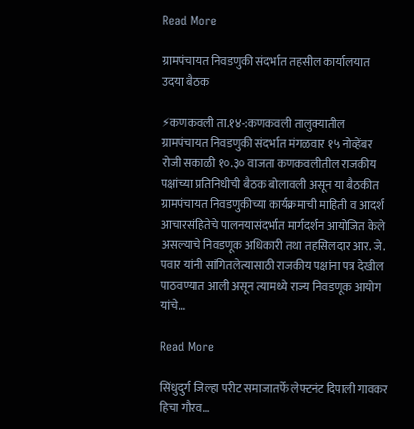Read More

ग्रामपंचायत निवडणुकी संदर्भात तहसील कार्यालयात उदया बैठक

⚡कणकवली ता.१४-:कणकवली तालुक्यातील ग्रामपंचायत निवडणुकी संदर्भात मंगळवार १५ नोव्हेंबर रोजी सकाळी १०.३० वाजता कणकवलीतील राजकीय पक्षांच्या प्रतिनिधीची बैठक बोलावली असून या बैठकीत ग्रामपंचायत निवडणुकीच्या कार्यक्रमाची माहिती व आदर्श आचारसंहितेचे पालनयासंदर्भात मार्गदर्शन आयोजित केले असल्याचे निवडणूक अधिकारी तथा तहसिलदार आर. जे. पवार यांनी सांगितलेत्यासाठी राजकीय पक्षांना पत्र देखील पाठवण्यात आली असून त्यामध्ये राज्य निवडणूक आयोग यांचे…

Read More

सिंधुदुर्ग जिल्हा परीट समाजातर्फे लेफ्टनंट दिपाली गावकर हिचा गौरव…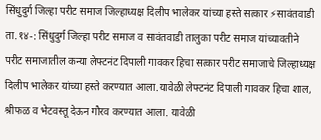सिंधुदुर्ग जिल्हा परीट समाज जिल्हाध्यक्ष दिलीप भालेकर यांच्या हस्ते सत्कार ⚡सावंतवाडी ता.१४-: सिंधुदुर्ग जिल्हा परीट समाज व सावंतवाडी तालुका परीट समाज यांच्यावतीने परीट समाजातील कन्या लेफ्टनंट दिपाली गावकर हिचा सत्कार परीट समाजाचे जिल्हाध्यक्ष दिलीप भालेकर यांच्या हस्ते करण्यात आला.यावेळी लेफ्टनंट दिपाली गावकर हिचा शाल, श्रीफळ व भेटवस्तू देऊन गौरव करण्यात आला. यावेळी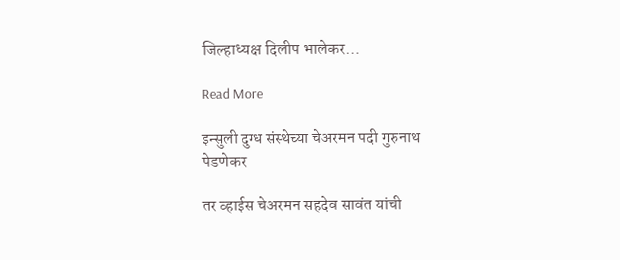जिल्हाध्यक्ष दिलीप भालेकर…

Read More

इन्सुली दुग्ध संस्थेच्या चेअरमन पदी गुरुनाथ पेडणेकर

तर व्हाईस चेअरमन सहदेव सावंत यांची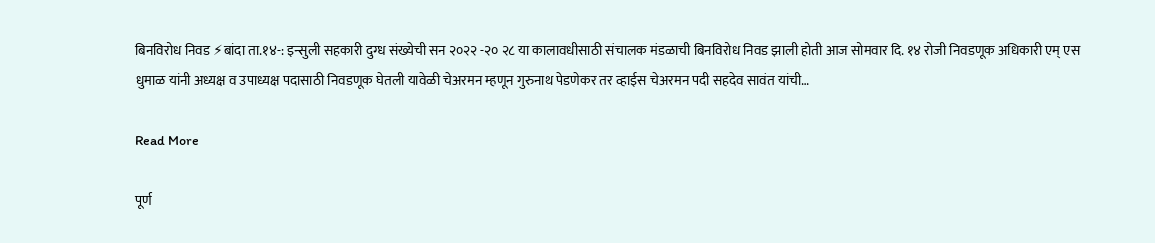बिनविरोध निवड ⚡बांदा ता.१४-: इन्सुली सहकारी दुग्ध संख्येची सन २०२२ -२० २८ या कालावधीसाठी संचालक मंडळाची बिनविरोध निवड झाली होती आज सोमवार दि. १४ रोजी निवडणूक अधिकारी एम् एस धुमाळ यांनी अध्यक्ष व उपाध्यक्ष पदासाठी निवडणूक घेतली यावेळी चेअरमन म्हणून गुरुनाथ पेडणेकर तर व्हाईस चेअरमन पदी सहदेव सावंत यांची…

Read More

पूर्ण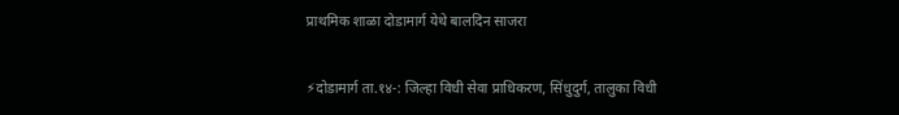प्राथमिक शाळा दोडामार्ग येथे बालदिन साजरा

⚡दोडामार्ग ता.१४-: जिल्हा विधी सेवा प्राधिकरण, सिंधुदुर्ग, तालुका विधी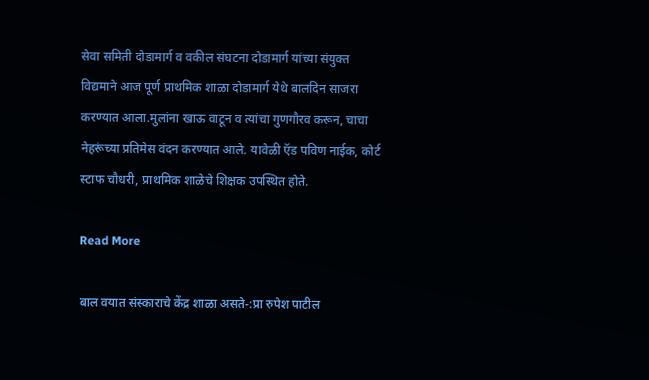सेवा समिती दोडामार्ग व वकील संघटना दोडामार्ग यांच्या संयुक्त विद्यमाने आज पूर्ण प्राथमिक शाळा दोडामार्ग येथे बालदिन साजरा करण्यात आला.मुलांना खाऊ वाटून व त्यांचा गुणगौरव करून, चाचा नेहरूंच्या प्रतिमेस वंदन करण्यात आले. यावेळी ऍड पविण नाईक, कोर्ट स्टाफ चौधरी, प्राथमिक शाळेचे शिक्षक उपस्थित होते.

Read More

बाल वयात संस्काराचे केंद्र शाळा असते-:प्रा रुपेश पाटील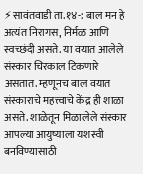⚡सावंतवाडी ता.१४-: बाल मन हे अत्यंत निरागस, निर्मळ आणि स्वच्छंदी असते. या वयात आलेले संस्कार चिरकाल टिकणारे असतात. म्हणूनच बाल वयात संस्काराचे महत्त्वाचे केंद्र ही शाळा असते. शाळेतून मिळालेले संस्कार आपल्या आयुष्याला यशस्वी बनविण्यासाठी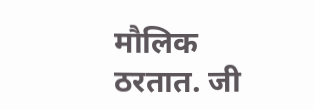मौलिक ठरतात. जी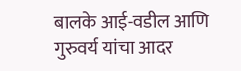बालके आई-वडील आणि गुरुवर्य यांचा आदर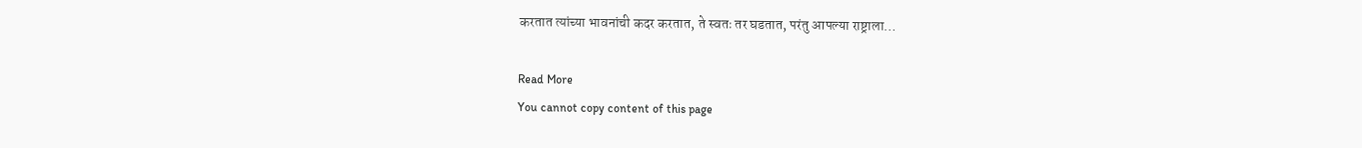करतात त्यांच्या भावनांची कदर करतात, ते स्वतः तर घडतात, परंतु आपल्या राष्ट्राला…

Read More
You cannot copy content of this page